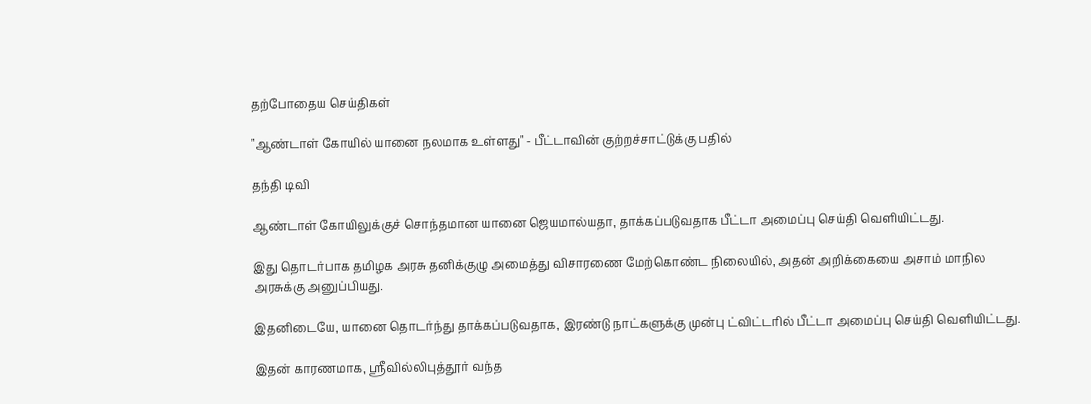தற்போதைய செய்திகள்

"ஆண்டாள் கோயில் யானை நலமாக உள்ளது" - பீட்டாவின் குற்றச்சாட்டுக்கு பதில்

தந்தி டிவி

ஆண்டாள் கோயிலுக்குச் சொந்தமான யானை ஜெயமால்யதா, தாக்கப்படுவதாக பீட்டா அமைப்பு செய்தி வெளியிட்டது.

இது தொடர்பாக தமிழக அரசு தனிக்குழு அமைத்து விசாரணை மேற்கொண்ட நிலையில், அதன் அறிக்கையை அசாம் மாநில அரசுக்கு அனுப்பியது.

இதனிடையே, யானை தொடர்ந்து தாக்கப்படுவதாக, இரண்டு நாட்களுக்கு முன்பு ட்விட்டரில் பீட்டா அமைப்பு செய்தி வெளியிட்டது.

இதன் காரணமாக, ஸ்ரீவில்லிபுத்தூர் வந்த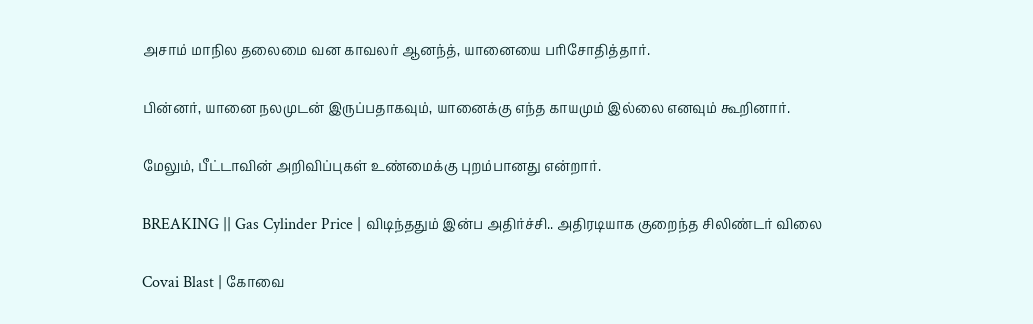அசாம் மாநில தலைமை வன காவலர் ஆனந்த், யானையை பரிசோதித்தார்.

பின்னர், யானை நலமுடன் இருப்பதாகவும், யானைக்கு எந்த காயமும் இல்லை எனவும் கூறினார்.

மேலும், பீட்டாவின் அறிவிப்புகள் உண்மைக்கு புறம்பானது என்றார்.

BREAKING || Gas Cylinder Price | விடிந்ததும் இன்ப அதிர்ச்சி.. அதிரடியாக குறைந்த சிலிண்டர் விலை

Covai Blast | கோவை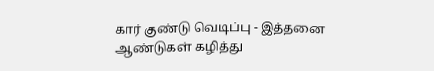கார் குண்டு வெடிப்பு - இத்தனை ஆண்டுகள் கழித்து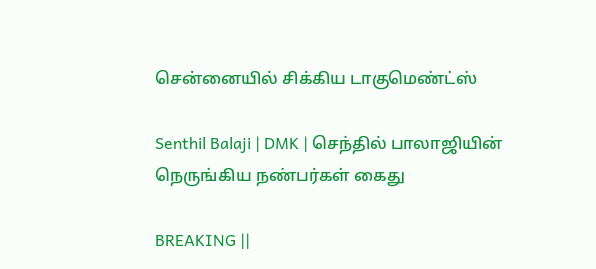சென்னையில் சிக்கிய டாகுமெண்ட்ஸ்

Senthil Balaji | DMK | செந்தில் பாலாஜியின் நெருங்கிய நண்பர்கள் கைது

BREAKING ||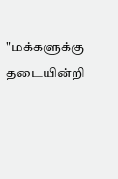"மக்களுக்கு தடையின்றி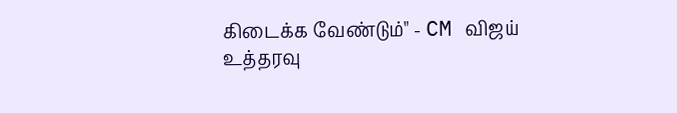கிடைக்க வேண்டும்" - CM விஜய் உத்தரவு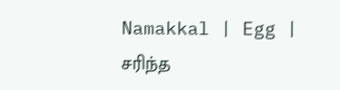Namakkal | Egg | சரிந்த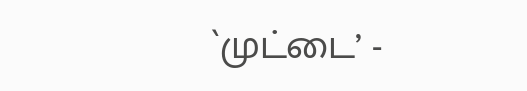`முட்டை’ -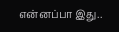என்னப்பா இது..